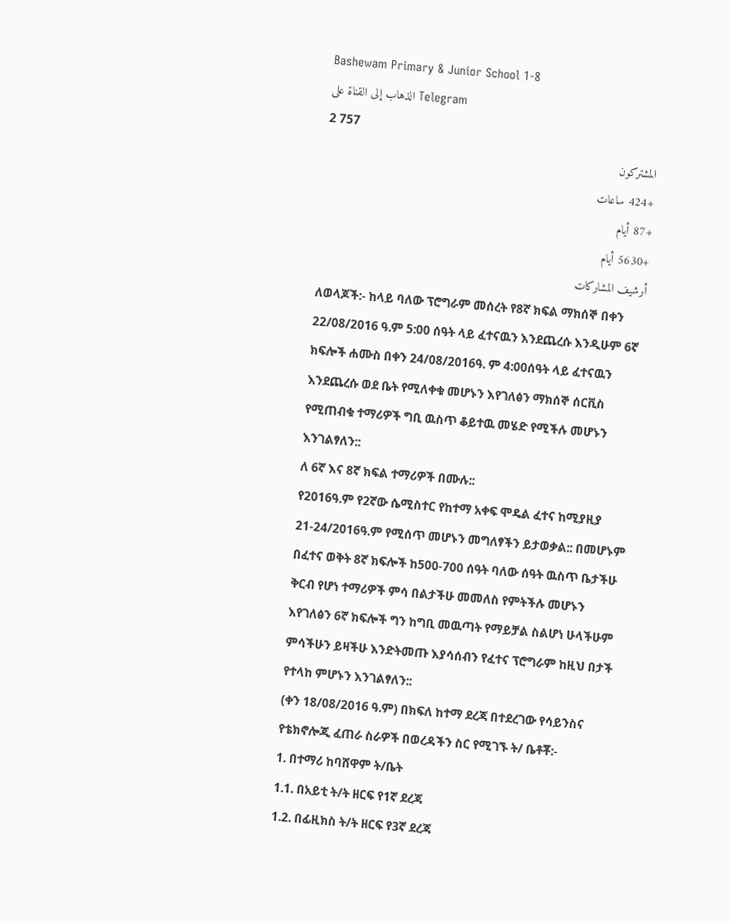Bashewam Primary & Junior School 1-8
الذهاب إلى القناة على Telegram
2 757
المشتركون
+424 ساعات
+87 أيام
+5630 أيام
أرشيف المشاركات
ለወላጆች:- ከላይ ባለው ፕሮግራም መሰረት የ8ኛ ክፍል ማክሰኞ በቀን 22/08/2016 ዓ.ም 5:00 ሰዓት ላይ ፈተናዉን እንደጨረሱ እንዲሁም 6ኛ ክፍሎች ሐሙስ በቀን 24/08/2016ዓ. ም 4:00ሰዓት ላይ ፈተናዉን እንደጨረሱ ወደ ቤት የሚለቀቁ መሆኑን እየገለፅን ማክሰኞ ሰርቪስ የሚጠብቁ ተማሪዎች ግቢ ዉስጥ ቆይተዉ መሄድ የሚችሉ መሆኑን እንገልፃለን::
ለ 6ኛ እና 8ኛ ክፍል ተማሪዎች በሙሉ::
የ2016ዓ.ም የ2ኛው ሴሚስተር የከተማ አቀፍ ሞዴል ፈተና ከሚያዚያ 21-24/2016ዓ.ም የሚሰጥ መሆኑን መግለፃችን ይታወቃል:: በመሆኑም በፈተና ወቅት 8ኛ ክፍሎች ከ500-700 ሰዓት ባለው ሰዓት ዉስጥ ቤታችሁ ቅርብ የሆነ ተማሪዎች ምሳ በልታችሁ መመለስ የምትችሉ መሆኑን እየገለፅን 6ኛ ክፍሎች ግን ከግቢ መዉጣት የማይቻል ስልሆነ ሁላችሁም ምሳችሁን ይዛችሁ እንድትመጡ እያሳሰብን የፈተና ፕሮግራም ከዚህ በታች የተላከ ምሆኑን እንገልፃለን::
(ቀን 18/08/2016 ዓ.ም) በክፍለ ከተማ ደረጃ በተደረገው የሳይንስና የቴክኖሎጂ ፈጠራ ስራዎች በወረዳችን ስር የሚገኙ ት/ ቤቶቾ:-
1. በተማሪ ከባሸዋም ት/ቤት
1.1. በአይቲ ት/ት ዘርፍ የ1ኛ ደረጃ
1.2. በፊዚክስ ት/ት ዘርፍ የ3ኛ ደረጃ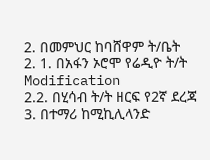2. በመምህር ከባሸዋም ት/ቤት
2. 1. በአፋን ኦሮሞ የሬዲዮ ት/ት Modification
2.2. በሂሳብ ት/ት ዘርፍ የ2ኛ ደረጃ
3. በተማሪ ከሚኪሊላንድ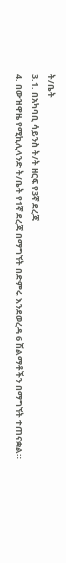ት/ቤት
3.1. በአካባቢ ሳይንስ ት/ት ዘርፍ የ3ኛ ደረጃ
4. በውዝዋዜ የሚኪሊላንድ ት/ቤት የ1ኛ ደረጃ በማግኘት በድምሩ እንደወረዳ 6 ሽልማቶችን በማግኘት ተጠናቋል።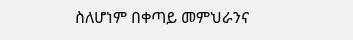ስለሆነም በቀጣይ መምህራንና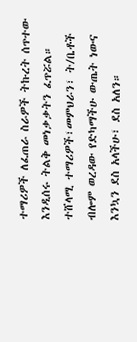ተማሪዎች ለፈጠራ ስራዎች ትኩረት ሰጥተው እንዲሰሩ ትልቅ መነቃቃትን ፈጥሯል።
ተሸላሚ ተማሪዎች፣መምህራን፣ ት/ቤቶች ብሎም ወረዳው የድካማችሁ ውጤት ነውና እንኳን ደስ አላችሁ፣ ደስ አለን።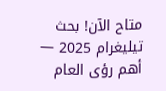متاح الآن! بحث تيليغرام 2025 — أهم رؤى العام